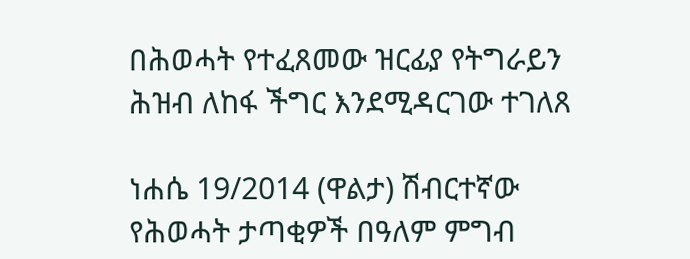በሕወሓት የተፈጸመው ዝርፊያ የትግራይን ሕዝብ ለከፋ ችግር እንደሚዳርገው ተገለጸ

ነሐሴ 19/2014 (ዋልታ) ሽብርተኛው የሕወሓት ታጣቂዎች በዓለም ምግብ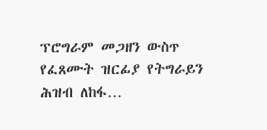ፕሮግራም መጋዘን ውስጥ የፈጸሙት ዝርፊያ የትግራይን ሕዝብ ለከፋ…